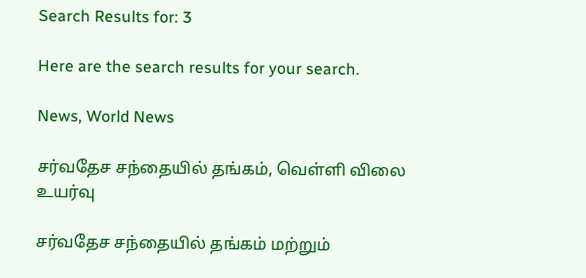Search Results for: 3

Here are the search results for your search.

News, World News

சர்வதேச சந்தையில் தங்கம், வெள்ளி விலை உயர்வு

சர்வதேச சந்தையில் தங்கம் மற்றும்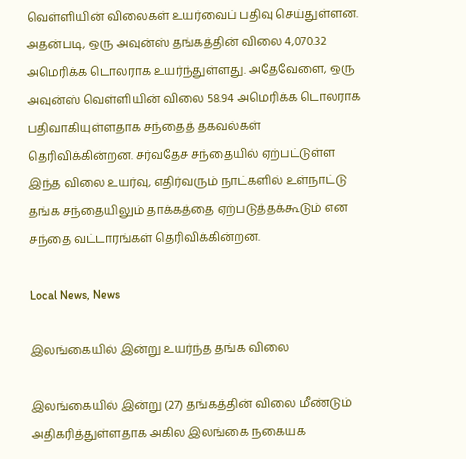வெள்ளியின் விலைகள் உயர்வைப் பதிவு செய்துள்ளன. அதன்படி, ஒரு அவுன்ஸ் தங்கத்தின் விலை 4,070.32 அமெரிக்க டொலராக உயர்ந்துள்ளது. அதேவேளை, ஒரு அவுன்ஸ் வெள்ளியின் விலை 58.94 அமெரிக்க டொலராக பதிவாகியுள்ளதாக சந்தைத் தகவல்கள் தெரிவிக்கின்றன. சர்வதேச சந்தையில் ஏற்பட்டுள்ள இந்த விலை உயர்வு, எதிர்வரும் நாட்களில் உள்நாட்டு தங்க சந்தையிலும் தாக்கத்தை ஏற்படுத்தக்கூடும் என சந்தை வட்டாரங்கள் தெரிவிக்கின்றன.

Local News, News

இலங்கையில் இன்று உயர்ந்த தங்க விலை

இலங்கையில் இன்று (27) தங்கத்தின் விலை மீண்டும் அதிகரித்துள்ளதாக அகில இலங்கை நகையக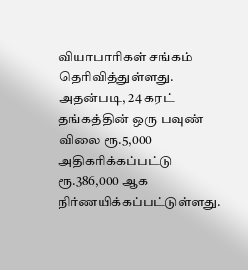வியாபாரிகள் சங்கம் தெரிவித்துள்ளது. அதன்படி, 24 கரட் தங்கத்தின் ஒரு பவுண் விலை ரூ.5,000 அதிகரிக்கப்பட்டு ரூ.386,000 ஆக நிர்ணயிக்கப்பட்டுள்ளது.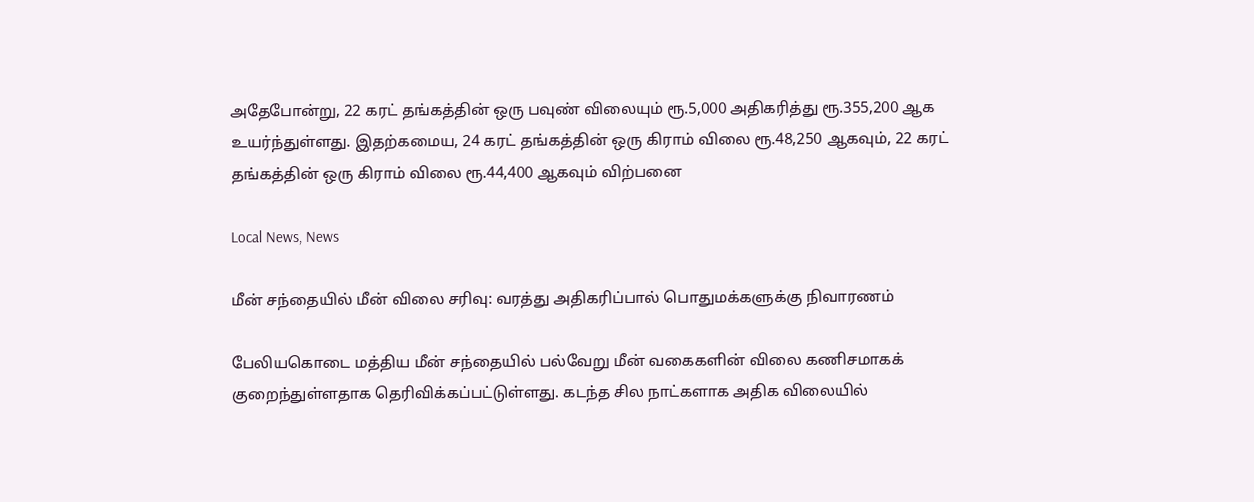அதேபோன்று, 22 கரட் தங்கத்தின் ஒரு பவுண் விலையும் ரூ.5,000 அதிகரித்து ரூ.355,200 ஆக உயர்ந்துள்ளது. இதற்கமைய, 24 கரட் தங்கத்தின் ஒரு கிராம் விலை ரூ.48,250 ஆகவும், 22 கரட் தங்கத்தின் ஒரு கிராம் விலை ரூ.44,400 ஆகவும் விற்பனை

Local News, News

மீன் சந்தையில் மீன் விலை சரிவு: வரத்து அதிகரிப்பால் பொதுமக்களுக்கு நிவாரணம்

பேலியகொடை மத்திய மீன் சந்தையில் பல்வேறு மீன் வகைகளின் விலை கணிசமாகக் குறைந்துள்ளதாக தெரிவிக்கப்பட்டுள்ளது. கடந்த சில நாட்களாக அதிக விலையில்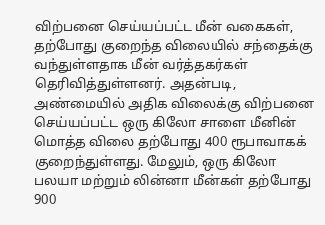விற்பனை செய்யப்பட்ட மீன் வகைகள், தற்போது குறைந்த விலையில் சந்தைக்கு வந்துள்ளதாக மீன் வர்த்தகர்கள் தெரிவித்துள்ளனர். அதன்படி, அண்மையில் அதிக விலைக்கு விற்பனை செய்யப்பட்ட ஒரு கிலோ சாளை மீனின் மொத்த விலை தற்போது 400 ரூபாவாகக் குறைந்துள்ளது. மேலும், ஒரு கிலோ பலயா மற்றும் லின்னா மீன்கள் தற்போது 900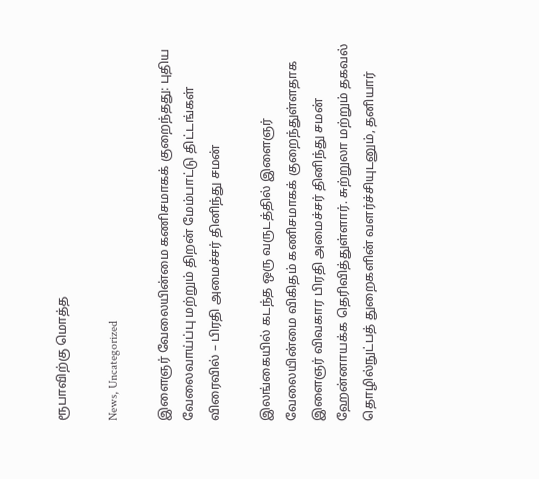ரூபாவிற்கு மொத்த

News, Uncategorized

இளைஞர் வேலையின்மை கணிசமாகக் குறைந்தது: புதிய வேலைவாய்ப்பு மற்றும் திறன் மேம்பாட்டு திட்டங்கள் விரைவில் – பிரதி அமைச்சர் தினிந்து சமன்

இலங்கையில் கடந்த ஒரு வருடத்தில் இளைஞர் வேலையின்மை விகிதம் கணிசமாகக் குறைந்துள்ளதாக இளைஞர் விவகார பிரதி அமைச்சர் தினிந்து சமன் ஹேன்னாயக்க தெரிவித்துள்ளார். சுற்றுலா மற்றும் தகவல் தொழில்நுட்பத் துறைகளின் வளர்ச்சியுடனும், தனியார்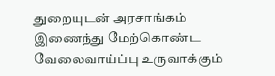துறையுடன் அரசாங்கம் இணைந்து மேற்கொண்ட வேலைவாய்ப்பு உருவாக்கும்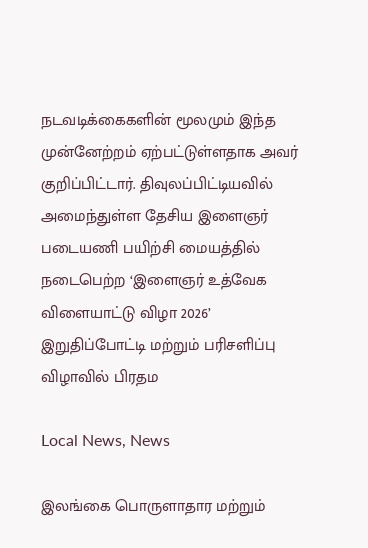நடவடிக்கைகளின் மூலமும் இந்த முன்னேற்றம் ஏற்பட்டுள்ளதாக அவர் குறிப்பிட்டார். திவுலப்பிட்டியவில் அமைந்துள்ள தேசிய இளைஞர் படையணி பயிற்சி மையத்தில் நடைபெற்ற ‘இளைஞர் உத்வேக விளையாட்டு விழா 2026’ இறுதிப்போட்டி மற்றும் பரிசளிப்பு விழாவில் பிரதம

Local News, News

இலங்கை பொருளாதார மற்றும்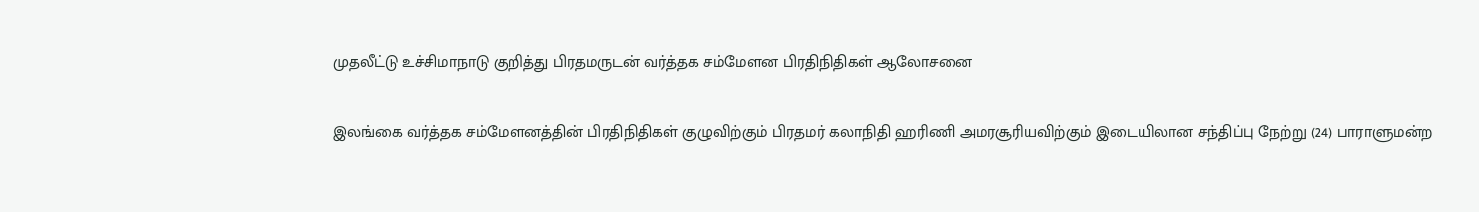முதலீட்டு உச்சிமாநாடு குறித்து பிரதமருடன் வர்த்தக சம்மேளன பிரதிநிதிகள் ஆலோசனை

இலங்கை வர்த்தக சம்மேளனத்தின் பிரதிநிதிகள் குழுவிற்கும் பிரதமர் கலாநிதி ஹரிணி அமரசூரியவிற்கும் இடையிலான சந்திப்பு நேற்று (24) பாராளுமன்ற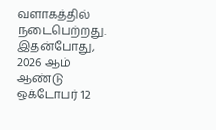வளாகத்தில் நடைபெற்றது. இதன்போது, 2026 ஆம் ஆண்டு ஒக்டோபர் 12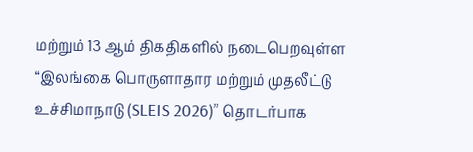மற்றும் 13 ஆம் திகதிகளில் நடைபெறவுள்ள “இலங்கை பொருளாதார மற்றும் முதலீட்டு உச்சிமாநாடு (SLEIS 2026)” தொடர்பாக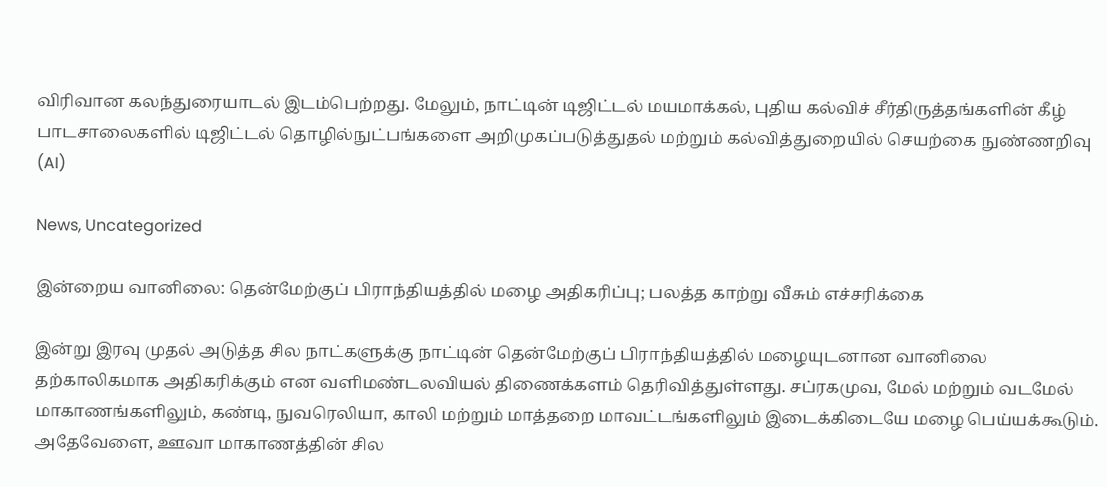விரிவான கலந்துரையாடல் இடம்பெற்றது. மேலும், நாட்டின் டிஜிட்டல் மயமாக்கல், புதிய கல்விச் சீர்திருத்தங்களின் கீழ் பாடசாலைகளில் டிஜிட்டல் தொழில்நுட்பங்களை அறிமுகப்படுத்துதல் மற்றும் கல்வித்துறையில் செயற்கை நுண்ணறிவு (AI)

News, Uncategorized

இன்றைய வானிலை: தென்மேற்குப் பிராந்தியத்தில் மழை அதிகரிப்பு; பலத்த காற்று வீசும் எச்சரிக்கை

இன்று இரவு முதல் அடுத்த சில நாட்களுக்கு நாட்டின் தென்மேற்குப் பிராந்தியத்தில் மழையுடனான வானிலை தற்காலிகமாக அதிகரிக்கும் என வளிமண்டலவியல் திணைக்களம் தெரிவித்துள்ளது. சப்ரகமுவ, மேல் மற்றும் வடமேல் மாகாணங்களிலும், கண்டி, நுவரெலியா, காலி மற்றும் மாத்தறை மாவட்டங்களிலும் இடைக்கிடையே மழை பெய்யக்கூடும். அதேவேளை, ஊவா மாகாணத்தின் சில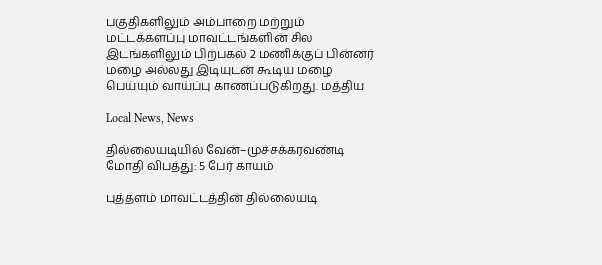பகுதிகளிலும் அம்பாறை மற்றும் மட்டக்களப்பு மாவட்டங்களின் சில இடங்களிலும் பிற்பகல் 2 மணிக்குப் பின்னர் மழை அல்லது இடியுடன் கூடிய மழை பெய்யும் வாய்ப்பு காணப்படுகிறது. மத்திய

Local News, News

தில்லையடியில் வேன்–முச்சக்கரவண்டி மோதி விபத்து: 5 பேர் காயம்

புத்தளம் மாவட்டத்தின் தில்லையடி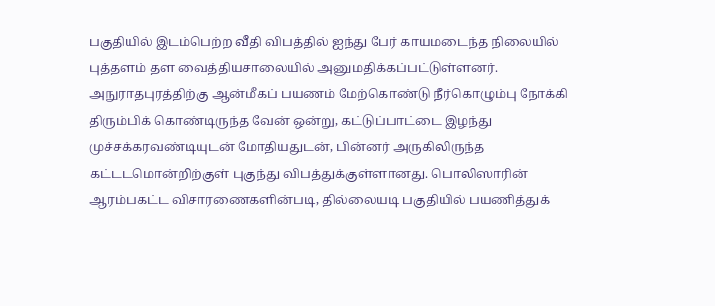பகுதியில் இடம்பெற்ற வீதி விபத்தில் ஐந்து பேர் காயமடைந்த நிலையில் புத்தளம் தள வைத்தியசாலையில் அனுமதிக்கப்பட்டுள்ளனர். அநுராதபுரத்திற்கு ஆன்மீகப் பயணம் மேற்கொண்டு நீர்கொழும்பு நோக்கி திரும்பிக் கொண்டிருந்த வேன் ஒன்று, கட்டுப்பாட்டை இழந்து முச்சக்கரவண்டியுடன் மோதியதுடன், பின்னர் அருகிலிருந்த கட்டடமொன்றிற்குள் புகுந்து விபத்துக்குள்ளானது. பொலிஸாரின் ஆரம்பகட்ட விசாரணைகளின்படி, தில்லையடி பகுதியில் பயணித்துக்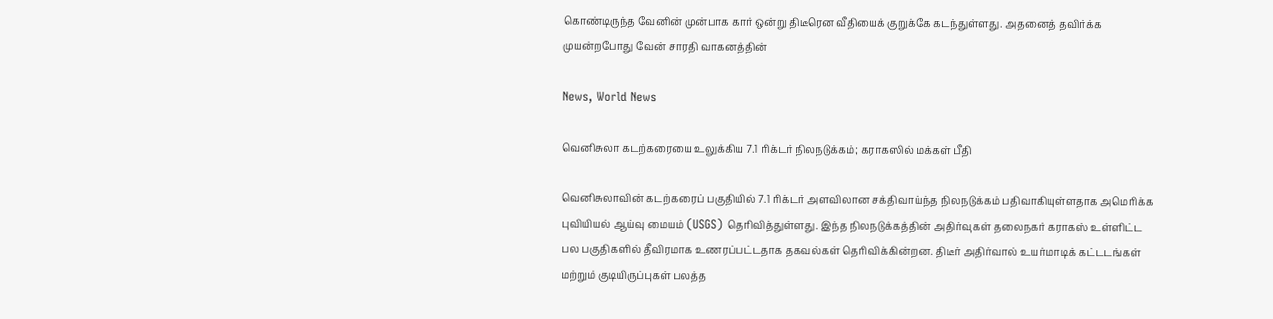கொண்டிருந்த வேனின் முன்பாக கார் ஒன்று திடீரென வீதியைக் குறுக்கே கடந்துள்ளது. அதனைத் தவிர்க்க முயன்றபோது வேன் சாரதி வாகனத்தின்

News, World News

வெனிசுலா கடற்கரையை உலுக்கிய 7.1 ரிக்டர் நிலநடுக்கம்; கராகஸில் மக்கள் பீதி

வெனிசுலாவின் கடற்கரைப் பகுதியில் 7.1 ரிக்டர் அளவிலான சக்திவாய்ந்த நிலநடுக்கம் பதிவாகியுள்ளதாக அமெரிக்க புவியியல் ஆய்வு மையம் (USGS) தெரிவித்துள்ளது. இந்த நிலநடுக்கத்தின் அதிர்வுகள் தலைநகர் கராகஸ் உள்ளிட்ட பல பகுதிகளில் தீவிரமாக உணரப்பட்டதாக தகவல்கள் தெரிவிக்கின்றன. திடீர் அதிர்வால் உயர்மாடிக் கட்டடங்கள் மற்றும் குடியிருப்புகள் பலத்த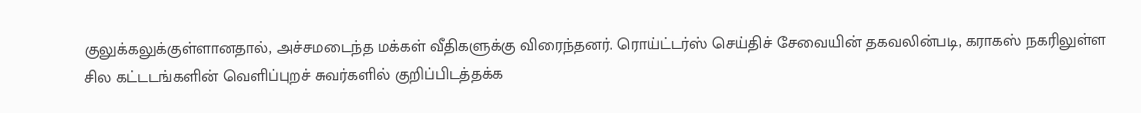குலுக்கலுக்குள்ளானதால், அச்சமடைந்த மக்கள் வீதிகளுக்கு விரைந்தனர். ரொய்ட்டர்ஸ் செய்திச் சேவையின் தகவலின்படி, கராகஸ் நகரிலுள்ள சில கட்டடங்களின் வெளிப்புறச் சுவர்களில் குறிப்பிடத்தக்க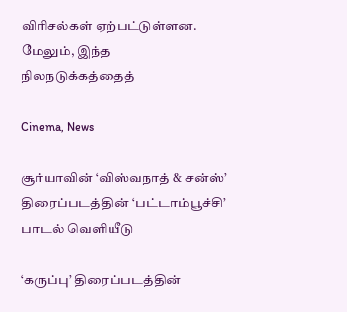விரிசல்கள் ஏற்பட்டுள்ளன. மேலும், இந்த நிலநடுக்கத்தைத்

Cinema, News

சூர்யாவின் ‘விஸ்வநாத் & சன்ஸ்’ திரைப்படத்தின் ‘பட்டாம்பூச்சி’ பாடல் வெளியீடு

‘கருப்பு’ திரைப்படத்தின்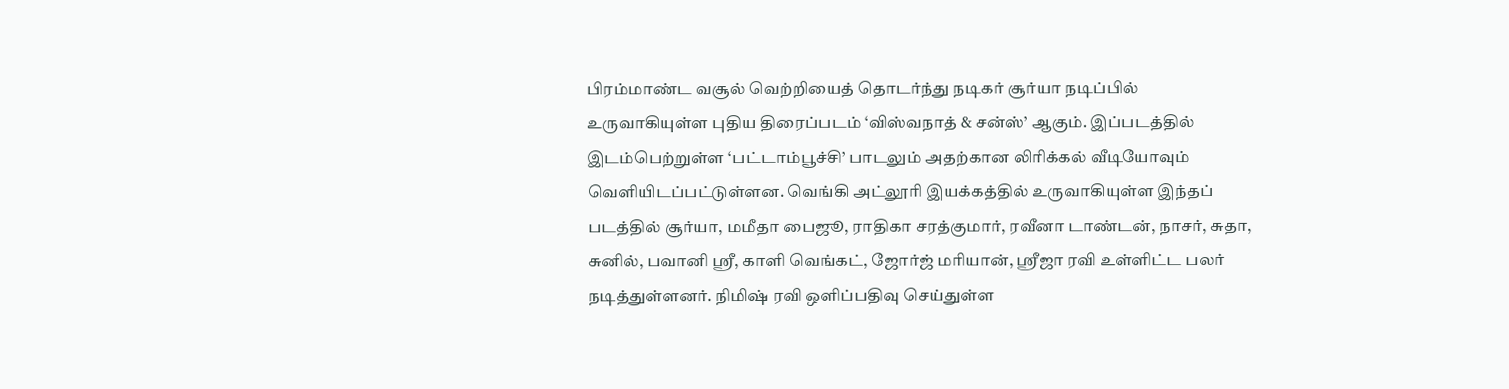பிரம்மாண்ட வசூல் வெற்றியைத் தொடர்ந்து நடிகர் சூர்யா நடிப்பில் உருவாகியுள்ள புதிய திரைப்படம் ‘விஸ்வநாத் & சன்ஸ்’ ஆகும். இப்படத்தில் இடம்பெற்றுள்ள ‘பட்டாம்பூச்சி’ பாடலும் அதற்கான லிரிக்கல் வீடியோவும் வெளியிடப்பட்டுள்ளன. வெங்கி அட்லூரி இயக்கத்தில் உருவாகியுள்ள இந்தப் படத்தில் சூர்யா, மமீதா பைஜூ, ராதிகா சரத்குமார், ரவீனா டாண்டன், நாசர், சுதா, சுனில், பவானி ஸ்ரீ, காளி வெங்கட், ஜோர்ஜ் மரியான், ஸ்ரீஜா ரவி உள்ளிட்ட பலர் நடித்துள்ளனர். நிமிஷ் ரவி ஒளிப்பதிவு செய்துள்ள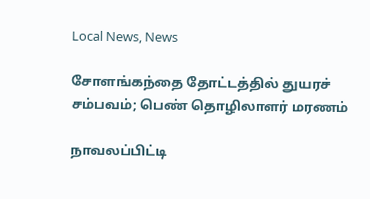Local News, News

சோளங்கந்தை தோட்டத்தில் துயரச் சம்பவம்; பெண் தொழிலாளர் மரணம்

நாவலப்பிட்டி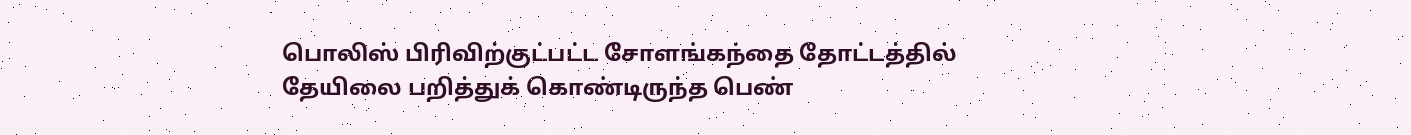பொலிஸ் பிரிவிற்குட்பட்ட சோளங்கந்தை தோட்டத்தில் தேயிலை பறித்துக் கொண்டிருந்த பெண்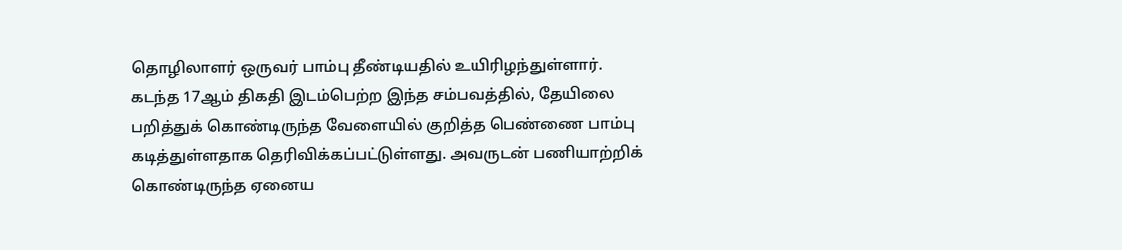தொழிலாளர் ஒருவர் பாம்பு தீண்டியதில் உயிரிழந்துள்ளார். கடந்த 17ஆம் திகதி இடம்பெற்ற இந்த சம்பவத்தில், தேயிலை பறித்துக் கொண்டிருந்த வேளையில் குறித்த பெண்ணை பாம்பு கடித்துள்ளதாக தெரிவிக்கப்பட்டுள்ளது. அவருடன் பணியாற்றிக் கொண்டிருந்த ஏனைய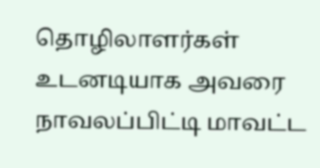தொழிலாளர்கள் உடனடியாக அவரை நாவலப்பிட்டி மாவட்ட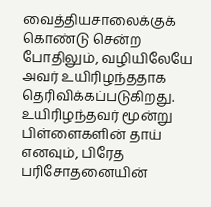வைத்தியசாலைக்குக் கொண்டு சென்ற போதிலும், வழியிலேயே அவர் உயிரிழந்ததாக தெரிவிக்கப்படுகிறது. உயிரிழந்தவர் மூன்று பிள்ளைகளின் தாய் எனவும், பிரேத பரிசோதனையின்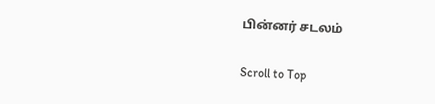பின்னர் சடலம்

Scroll to Top